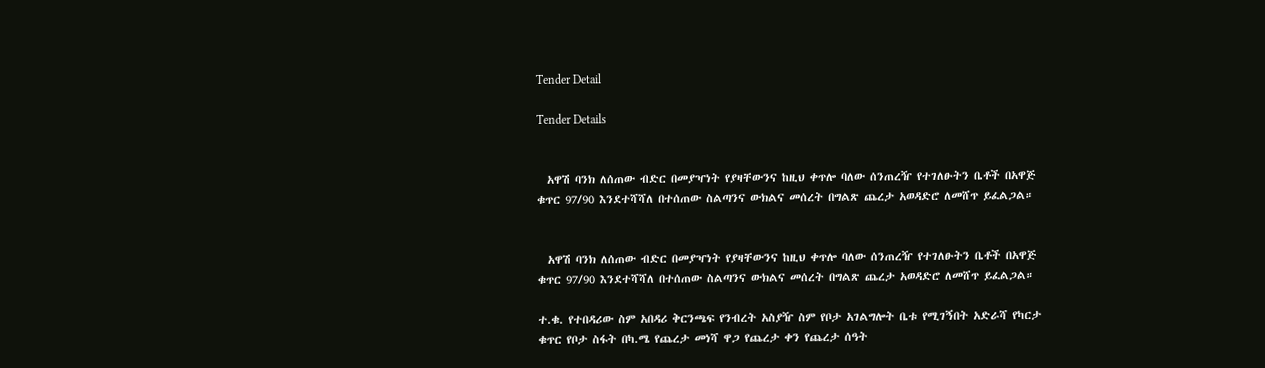Tender Detail

Tender Details


  አዋሽ ባንክ ለሰጠው ብድር በመያዣነት የያዛቸውንና ከዚህ ቀጥሎ ባለው ሰንጠረዥ የተገለፁትን ቤቶች በአዋጅ ቁጥር 97/90 እንደተሻሻለ በተሰጠው ስልጣንና ውክልና መሰረት በግልጽ ጨረታ አወዳድሮ ለመሸጥ ይፈልጋል።


  አዋሽ ባንክ ለሰጠው ብድር በመያዣነት የያዛቸውንና ከዚህ ቀጥሎ ባለው ሰንጠረዥ የተገለፁትን ቤቶች በአዋጅ ቁጥር 97/90 እንደተሻሻለ በተሰጠው ስልጣንና ውክልና መሰረት በግልጽ ጨረታ አወዳድሮ ለመሸጥ ይፈልጋል።

ተ.ቁ. የተበዳሪው ስም አበዳሪ ቅርንጫፍ የንብረት አስያዥ ስም የቦታ አገልግሎት ቤቱ የሚገኝበት አድራሻ የካርታ ቁጥር የቦታ ስፋት በካ.ሜ የጨረታ መነሻ ዋጋ የጨረታ ቀን የጨረታ ሰዓት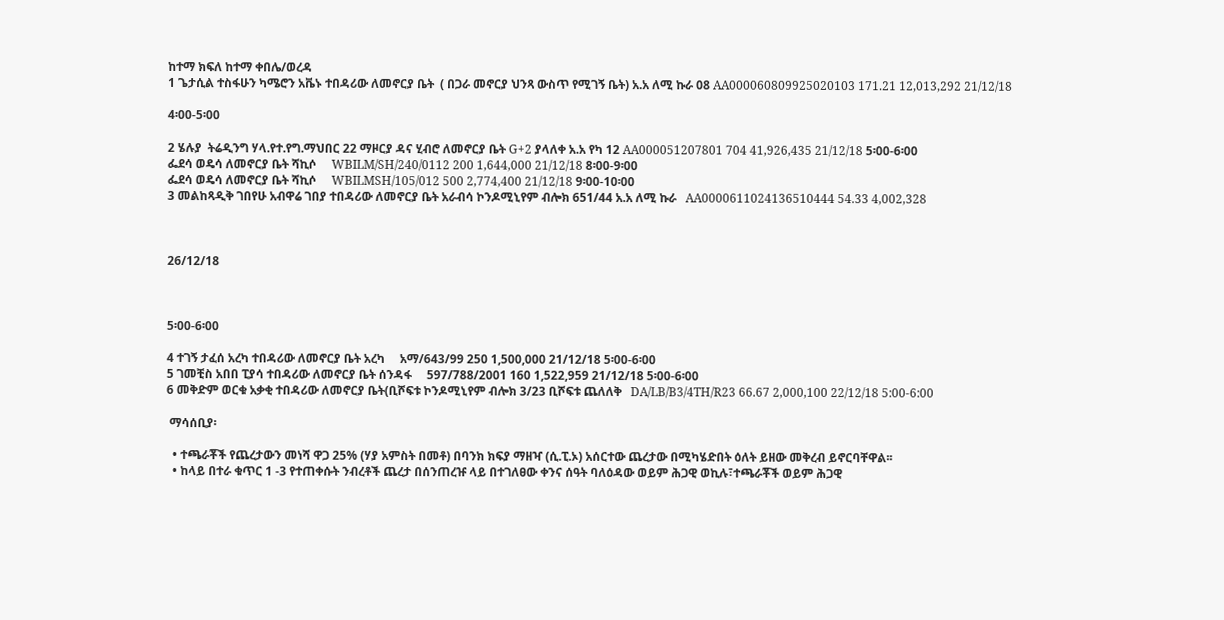ከተማ ክፍለ ከተማ ቀበሌ/ወረዳ
1 ጌታሲል ተስፋሁን ካሜሮን አቬኑ ተበዳሪው ለመኖርያ ቤት  ( በጋራ መኖርያ ህንጻ ውስጥ የሚገኝ ቤት) አ.አ ለሚ ኩራ 08 AA000060809925020103 171.21 12,013,292 21/12/18

4፡00-5፡00

2 ሄሉያ  ትሬዲንግ ሃላ.የተ.የግ.ማህበር 22 ማዞርያ ዳና ሂብሮ ለመኖርያ ቤት G+2 ያላለቀ አ.አ የካ 12 AA000051207801 704 41,926,435 21/12/18 5፡00-6፡00
ፌደሳ ወዴሳ ለመኖርያ ቤት ሻኪሶ     WBILM/SH/240/0112 200 1,644,000 21/12/18 8፡00-9፡00
ፌደሳ ወዴሳ ለመኖርያ ቤት ሻኪሶ     WBILMSH/105/012 500 2,774,400 21/12/18 9፡00-10፡00
3 መልከጻዲቅ ገበየሁ አብዋሬ ገበያ ተበዳሪው ለመኖርያ ቤት አራብሳ ኮንዶሚኒየም ብሎክ 651/44 አ.አ ለሚ ኩራ   AA0000611024136510444 54.33 4,002,328



26/12/18



5፡00-6፡00

4 ተገኝ ታፈሰ አረካ ተበዳሪው ለመኖርያ ቤት አረካ     አማ/643/99 250 1,500,000 21/12/18 5፡00-6፡00
5 ገመቺስ አበበ ፒያሳ ተበዳሪው ለመኖርያ ቤት ሰንዳፋ     597/788/2001 160 1,522,959 21/12/18 5፡00-6፡00
6 መቅድም ወርቁ አቃቂ ተበዳሪው ለመኖርያ ቤት(ቢሾፍቱ ኮንዶሚኒየም ብሎክ 3/23 ቢሾፍቱ ጨለለቅ   DA/LB/B3/4TH/R23 66.67 2,000,100 22/12/18 5:00-6:00

 ማሳሰቢያ፡

  • ተጫራቾች የጨረታውን መነሻ ዋጋ 25% (ሃያ አምስት በመቶ) በባንክ ክፍያ ማዘዣ (ሲ.ፒ.ኦ) አሰርተው ጨረታው በሚካሄድበት ዕለት ይዘው መቅረብ ይኖርባቸዋል፡፡
  • ከላይ በተራ ቁጥር 1 -3 የተጠቀሱት ንብረቶች ጨረታ በሰንጠረዡ ላይ በተገለፀው ቀንና ሰዓት ባለዕዳው ወይም ሕጋዊ ወኪሉ፣ተጫራቾች ወይም ሕጋዊ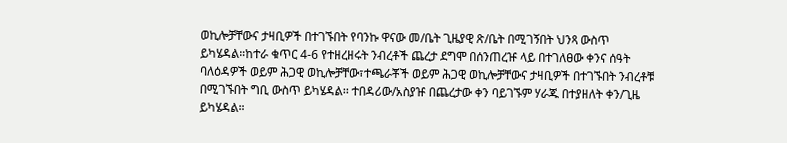ወኪሎቻቸውና ታዛቢዎች በተገኙበት የባንኩ ዋናው መ/ቤት ጊዜያዊ ጽ/ቤት በሚገኝበት ህንጻ ውስጥ ይካሄዳል።ከተራ ቁጥር 4-6 የተዘረዘሩት ንብረቶች ጨረታ ደግሞ በሰንጠረዡ ላይ በተገለፀው ቀንና ሰዓት ባለዕዳዎች ወይም ሕጋዊ ወኪሎቻቸው፣ተጫራቾች ወይም ሕጋዊ ወኪሎቻቸውና ታዛቢዎች በተገኙበት ንብረቶቹ በሚገኙበት ግቢ ውስጥ ይካሄዳል፡፡ ተበዳሪው/አስያዡ በጨረታው ቀን ባይገኙም ሃራጁ በተያዘለት ቀን/ጊዜ ይካሄዳል።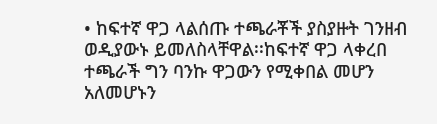• ከፍተኛ ዋጋ ላልሰጡ ተጫራቾች ያስያዙት ገንዘብ ወዲያውኑ ይመለስላቸዋል፡፡ከፍተኛ ዋጋ ላቀረበ ተጫራች ግን ባንኩ ዋጋውን የሚቀበል መሆን አለመሆኑን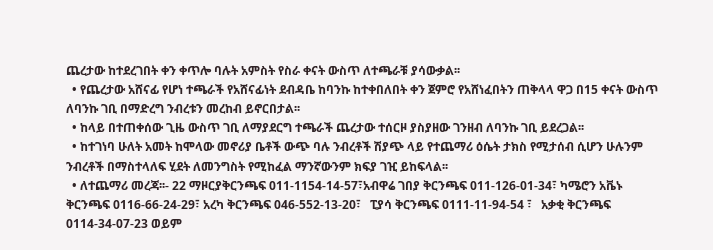ጨረታው ከተደረገበት ቀን ቀጥሎ ባሉት አምስት የስራ ቀናት ውስጥ ለተጫራቹ ያሳውቃል፡፡
  • የጨረታው አሸናፊ የሆነ ተጫራች የአሸናፊነት ደብዳቤ ከባንኩ ከተቀበለበት ቀን ጀምሮ የአሸነፈበትን ጠቅላላ ዋጋ በ15 ቀናት ውስጥ ለባንኩ ገቢ በማድረግ ንብረቱን መረከብ ይኖርበታል፡፡
  • ከላይ በተጠቀሰው ጊዜ ውስጥ ገቢ ለማያደርግ ተጫራች ጨረታው ተሰርዞ ያስያዘው ገንዘብ ለባንኩ ገቢ ይደረጋል፡፡
  • ከተገነባ ሁለት አመት ከሞላው መኖሪያ ቤቶች ውጭ ባሉ ንብረቶች ሽያጭ ላይ የተጨማሪ ዕሴት ታክስ የሚታሰብ ሲሆን ሁሉንም ንብረቶች በማስተላለፍ ሂደት ለመንግስት የሚከፈል ማንኛውንም ክፍያ ገዢ ይከፍላል፡፡
  • ለተጨማሪ መረጃ፡፡- 22 ማዞርያቅርንጫፍ 011-1154-14-57፣አብዋሬ ገበያ ቅርንጫፍ 011-126-01-34፣ ካሜሮን አቬኑ ቅርንጫፍ 0116-66-24-29፣ አረካ ቅርንጫፍ 046-552-13-20፣   ፒያሳ ቅርንጫፍ 0111-11-94-54 ፣   አቃቂ ቅርንጫፍ 0114-34-07-23 ወይም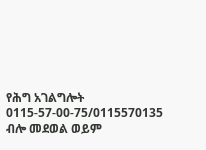የሕግ አገልግሎት 0115-57-00-75/0115570135 ብሎ መደወል ወይም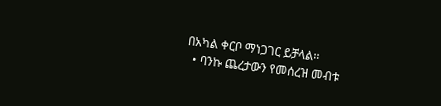በአካል ቀርቦ ማነጋገር ይቻላል፡፡
  • ባንኩ ጨረታውን የመሰረዝ መብቱ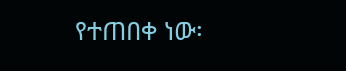የተጠበቀ ነው፡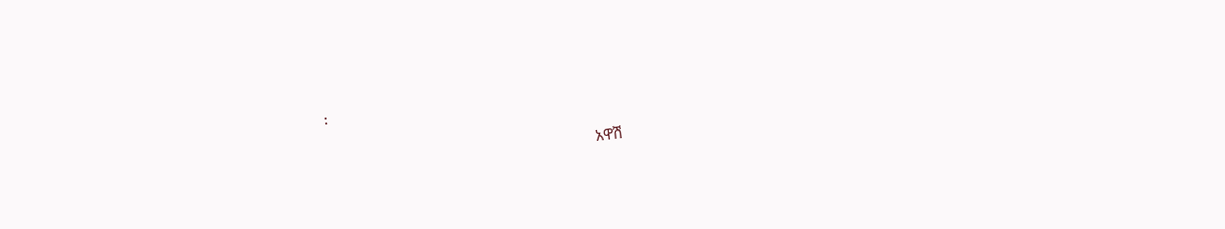፡

                                                                   አዋሽ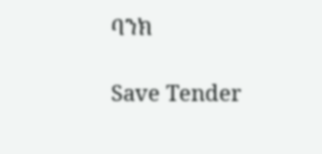ባንክ

Save Tender